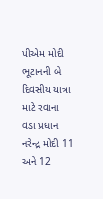પીએમ મોદી ભૂટાનની બે દિવસીય યાત્રા માટે રવાના
વડા પ્રધાન નરેન્દ્ર મોદી 11 અને 12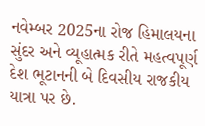નવેમ્બર 2025ના રોજ હિમાલયના સુંદર અને વ્યૂહાત્મક રીતે મહત્વપૂર્ણ દેશ ભૂટાનની બે દિવસીય રાજકીય યાત્રા પર છે.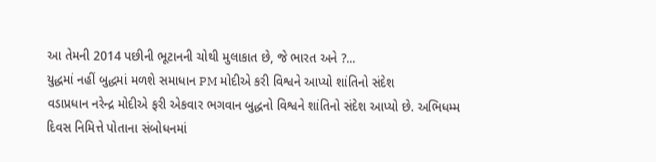આ તેમની 2014 પછીની ભૂટાનની ચોથી મુલાકાત છે, જે ભારત અને ?...
યુદ્ધમાં નહીં બુદ્ધમાં મળશે સમાધાન PM મોદીએ કરી વિશ્વને આપ્યો શાંતિનો સંદેશ
વડાપ્રધાન નરેન્દ્ર મોદીએ ફરી એકવાર ભગવાન બુદ્ધનો વિશ્વને શાંતિનો સંદેશ આપ્યો છે. અભિધમ્મ દિવસ નિમિત્તે પોતાના સંબોધનમાં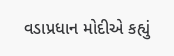વડાપ્રધાન મોદીએ કહ્યું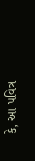કે, આ પવિત્ર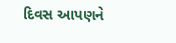દિવસ આપણને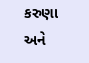કરુણા અને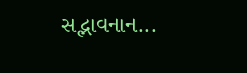સદ્ભાવનાન...